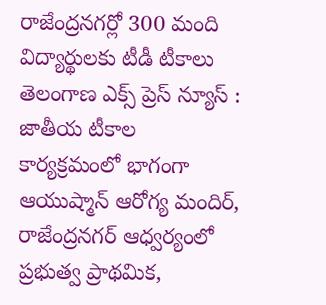రాజేంద్రనగర్లో 300 మంది విద్యార్థులకు టీడీ టీకాలు
తెలంగాణ ఎక్స్ ప్రెస్ న్యూస్ : జాతీయ టీకాల కార్యక్రమంలో భాగంగా ఆయుష్మాన్ ఆరోగ్య మందిర్, రాజేంద్రనగర్ ఆధ్వర్యంలో ప్రభుత్వ ప్రాథమిక,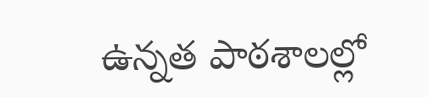ఉన్నత పాఠశాలల్లో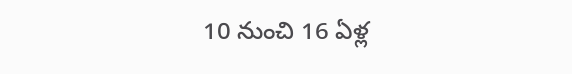10 నుంచి 16 ఏళ్ల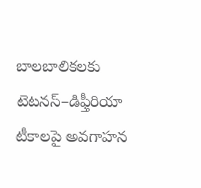బాలబాలికలకు టెటనస్–డిఫ్తీరియా టీకాలపై అవగాహన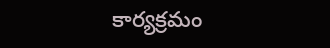కార్యక్రమం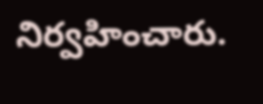నిర్వహించారు.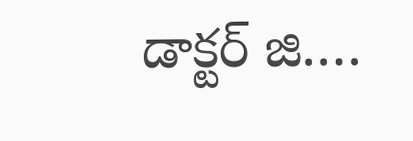డాక్టర్ జి.…